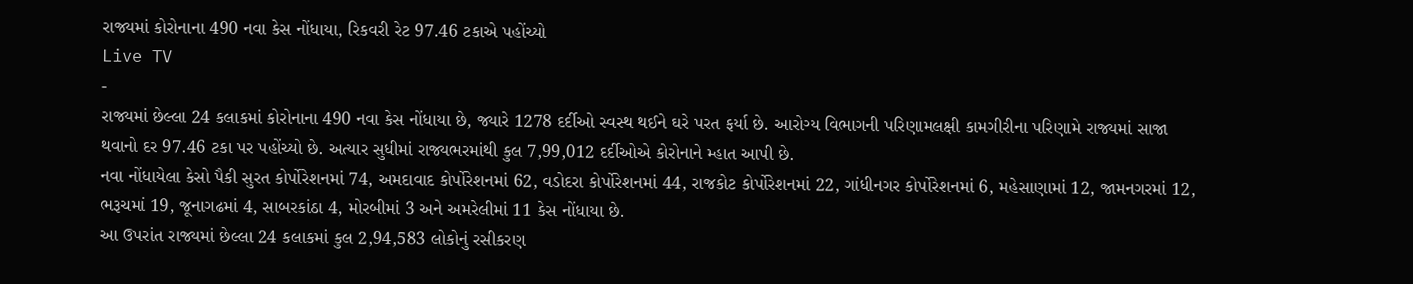રાજ્યમાં કોરોનાના 490 નવા કેસ નોંધાયા, રિકવરી રેટ 97.46 ટકાએ પહોંચ્યો
Live TV
-
રાજ્યમાં છેલ્લા 24 કલાકમાં કોરોનાના 490 નવા કેસ નોંધાયા છે, જ્યારે 1278 દર્દીઓ સ્વસ્થ થઈને ઘરે પરત ફર્યા છે. આરોગ્ય વિભાગની પરિણામલક્ષી કામગીરીના પરિણામે રાજ્યમાં સાજા થવાનો દર 97.46 ટકા પર પહોંચ્યો છે. અત્યાર સુધીમાં રાજ્યભરમાંથી કુલ 7,99,012 દર્દીઓએ કોરોનાને મ્હાત આપી છે.
નવા નોંધાયેલા કેસો પૈકી સુરત કોર્પોરેશનમાં 74, અમદાવાદ કોર્પોરેશનમાં 62, વડોદરા કોર્પોરેશનમાં 44, રાજકોટ કોર્પોરેશનમાં 22, ગાંધીનગર કોર્પોરેશનમાં 6, મહેસાણામાં 12, જામનગરમાં 12, ભરૂચમાં 19, જૂનાગઢમાં 4, સાબરકાંઠા 4, મોરબીમાં 3 અને અમરેલીમાં 11 કેસ નોંધાયા છે.
આ ઉપરાંત રાજ્યમાં છેલ્લા 24 કલાકમાં કુલ 2,94,583 લોકોનું રસીકરણ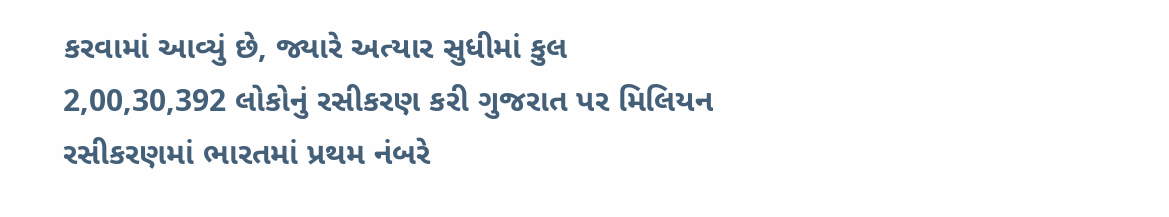કરવામાં આવ્યું છે, જ્યારે અત્યાર સુધીમાં કુલ 2,00,30,392 લોકોનું રસીકરણ કરી ગુજરાત પર મિલિયન રસીકરણમાં ભારતમાં પ્રથમ નંબરે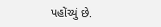પહોંચ્યું છે.